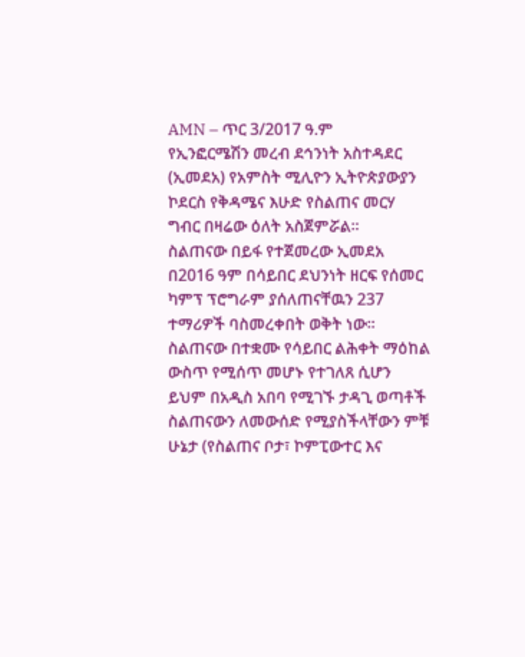AMN – ጥር 3/2017 ዓ.ም
የኢንፎርሜሽን መረብ ደኅንነት አስተዳደር (ኢመደአ) የአምስት ሚሊዮን ኢትዮጵያውያን ኮደርስ የቅዳሜና እሁድ የስልጠና መርሃ ግብር በዛሬው ዕለት አስጀምሯል።
ስልጠናው በይፋ የተጀመረው ኢመደአ በ2016 ዓም በሳይበር ደህንነት ዘርፍ የሰመር ካምፕ ፕሮግራም ያሰለጠናቸዉን 237 ተማሪዎች ባስመረቀበት ወቅት ነው፡፡
ስልጠናው በተቋሙ የሳይበር ልሕቀት ማዕከል ውስጥ የሚሰጥ መሆኑ የተገለጸ ሲሆን ይህም በአዲስ አበባ የሚገኙ ታዳጊ ወጣቶች ስልጠናውን ለመውሰድ የሚያስችላቸውን ምቹ ሁኔታ (የስልጠና ቦታ፣ ኮምፒውተር እና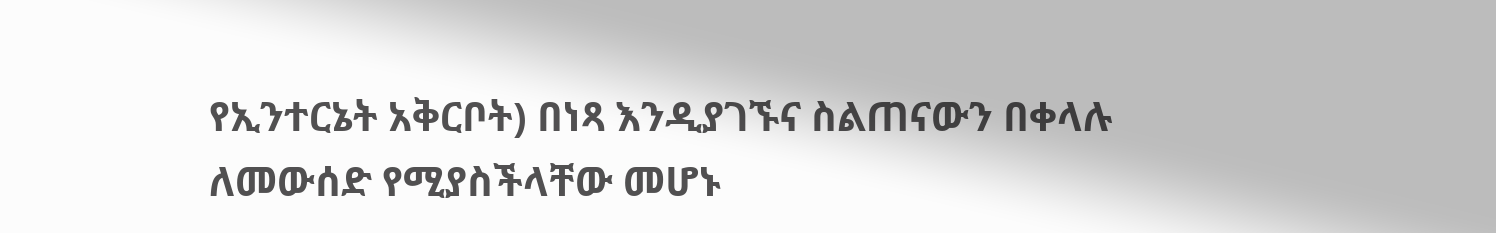የኢንተርኔት አቅርቦት) በነጻ እንዲያገኙና ስልጠናውን በቀላሉ ለመውሰድ የሚያስችላቸው መሆኑ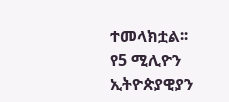ተመላክቷል፡፡
የ5 ሚሊዮን ኢትዮጵያዊያን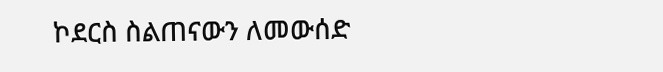ኮደርስ ስልጠናውን ለመውሰድ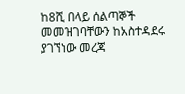ከ8ሺ በላይ ሰልጣኞች መመዝገባቸውን ከአስተዳደሩ ያገኘነው መረጃ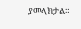ያመላክታል።